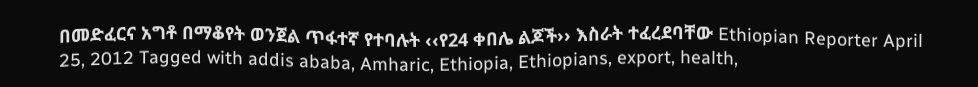በመድፈርና አግቶ በማቆየት ወንጀል ጥፋተኛ የተባሉት ‹‹የ24 ቀበሌ ልጆች›› እስራት ተፈረደባቸው Ethiopian Reporter April 25, 2012 Tagged with addis ababa, Amharic, Ethiopia, Ethiopians, export, health,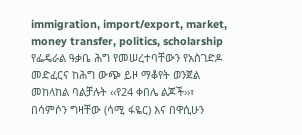immigration, import/export, market, money transfer, politics, scholarship የፌዴራል ዓቃቤ ሕግ የመሠረተባቸውን የአስገድዶ መድፈርና ከሕግ ውጭ ይዞ ማቆየት ወንጀል መከላከል ባልቻሉት ‹‹የ24 ቀበሌ ልጆች››፣ በሳምሶን ግዛቸው (ሳሚ ፋዬር) እና በዋሲሁን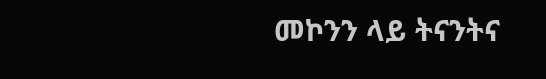መኮንን ላይ ትናንትና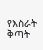የእስራት ቅጣት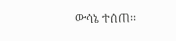ውሳኔ ተሰጠ፡፡